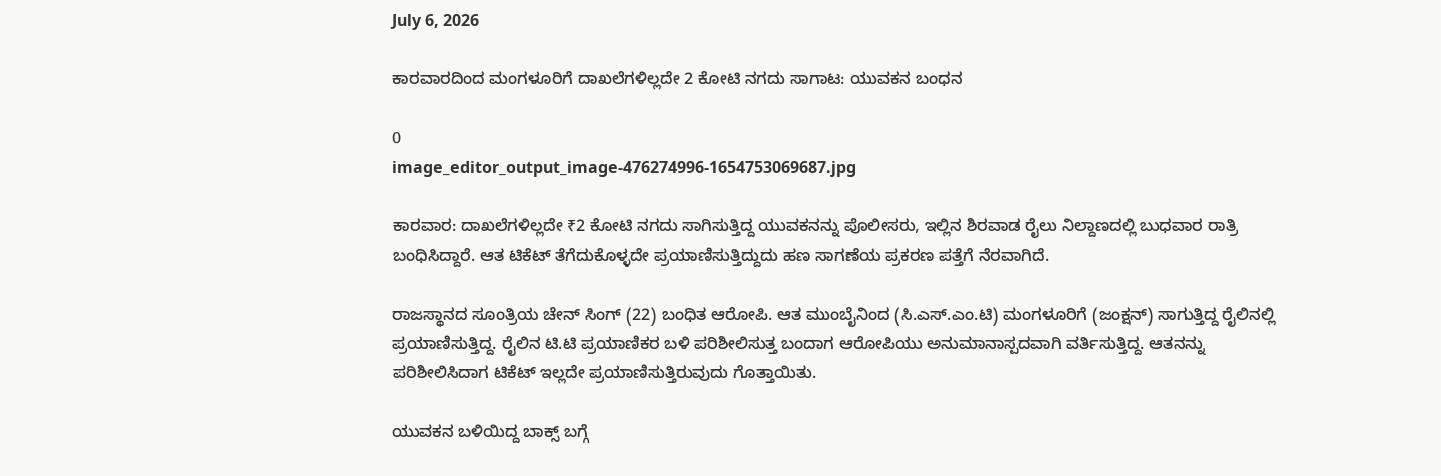July 6, 2026

ಕಾರವಾರದಿಂದ ಮಂಗಳೂರಿಗೆ ದಾಖಲೆಗಳಿಲ್ಲದೇ 2 ಕೋಟಿ ನಗದು ಸಾಗಾಟ: ಯುವಕನ ಬಂಧನ

0
image_editor_output_image-476274996-1654753069687.jpg

ಕಾರವಾರ: ದಾಖಲೆಗಳಿಲ್ಲದೇ ₹2 ಕೋಟಿ ನಗದು ಸಾಗಿಸುತ್ತಿದ್ದ ಯುವಕನನ್ನು ಪೊಲೀಸರು, ಇಲ್ಲಿನ ಶಿರವಾಡ ರೈಲು ನಿಲ್ದಾಣದಲ್ಲಿ ಬುಧವಾರ ರಾತ್ರಿ ಬಂಧಿಸಿದ್ದಾರೆ. ಆತ ಟಿಕೆಟ್ ತೆಗೆದುಕೊಳ್ಳದೇ ಪ್ರಯಾಣಿಸುತ್ತಿದ್ದುದು ಹಣ ಸಾಗಣೆಯ ಪ್ರಕರಣ ಪತ್ತೆಗೆ ನೆರವಾಗಿದೆ.

ರಾಜಸ್ಥಾನದ ಸೂಂತ್ರಿಯ ಚೇನ್ ಸಿಂಗ್ (22) ಬಂಧಿತ ಆರೋಪಿ. ಆತ ಮುಂಬೈನಿಂದ (ಸಿ.ಎಸ್.ಎಂ.ಟಿ) ಮಂಗಳೂರಿಗೆ (ಜಂಕ್ಷನ್) ಸಾಗುತ್ತಿದ್ದ ರೈಲಿನಲ್ಲಿ ಪ್ರಯಾಣಿಸುತ್ತಿದ್ದ. ರೈಲಿನ ಟಿ.ಟಿ ಪ್ರಯಾಣಿಕರ ಬಳಿ ಪರಿಶೀಲಿಸುತ್ತ ಬಂದಾಗ ಆರೋಪಿಯು ಅನುಮಾನಾಸ್ಪದವಾಗಿ ವರ್ತಿಸುತ್ತಿದ್ದ. ಆತನನ್ನು ಪರಿಶೀಲಿಸಿದಾಗ ಟಿಕೆಟ್ ಇಲ್ಲದೇ ಪ್ರಯಾಣಿಸುತ್ತಿರುವುದು ಗೊತ್ತಾಯಿತು.

ಯುವಕನ ಬಳಿಯಿದ್ದ ಬಾಕ್ಸ್ ಬಗ್ಗೆ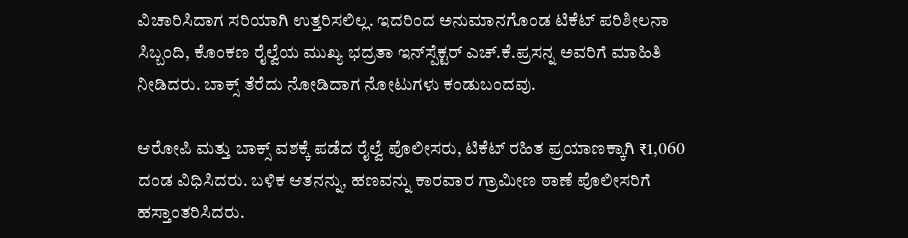ವಿಚಾರಿಸಿದಾಗ ಸರಿಯಾಗಿ ಉತ್ತರಿಸಲಿಲ್ಲ. ಇದರಿಂದ ಅನುಮಾನಗೊಂಡ ಟಿಕೆಟ್ ಪರಿಶೀಲನಾ ಸಿಬ್ಬಂದಿ, ಕೊಂಕಣ ರೈಲ್ವೆಯ ಮುಖ್ಯ ಭದ್ರತಾ ಇನ್‌ಸ್ಪೆಕ್ಟರ್ ಎಚ್.ಕೆ.ಪ್ರಸನ್ನ ಅವರಿಗೆ ಮಾಹಿತಿ ನೀಡಿದರು. ಬಾಕ್ಸ್ ತೆರೆದು ನೋಡಿದಾಗ ನೋಟುಗಳು ಕಂಡುಬಂದವು.

ಆರೋಪಿ ಮತ್ತು ಬಾಕ್ಸ್ ವಶಕ್ಕೆ ಪಡೆದ ರೈಲ್ವೆ ಪೊಲೀಸರು, ಟಿಕೆಟ್ ರಹಿತ ಪ್ರಯಾಣಕ್ಕಾಗಿ ₹1,060 ದಂಡ ವಿಧಿಸಿದರು. ಬಳಿಕ ಆತನನ್ನು, ಹಣವನ್ನು ಕಾರವಾರ ಗ್ರಾಮೀಣ ಠಾಣೆ ಪೊಲೀಸರಿಗೆ ಹಸ್ತಾಂತರಿಸಿದರು.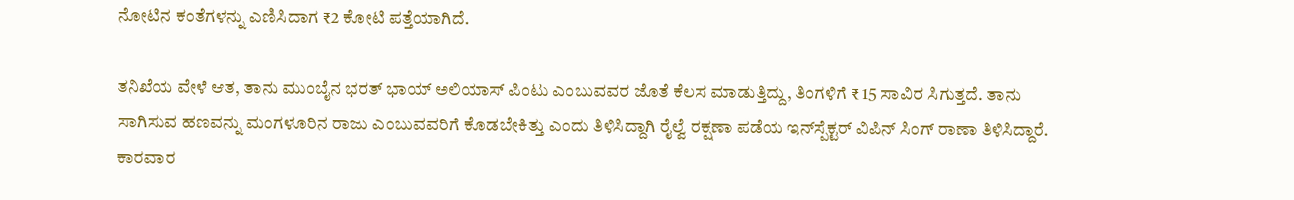ನೋಟಿನ ಕಂತೆಗಳನ್ನು ಎಣಿಸಿದಾಗ ₹2 ಕೋಟಿ ಪತ್ತೆಯಾಗಿದೆ.

ತನಿಖೆಯ ವೇಳೆ ಆತ, ತಾನು ಮುಂಬೈನ ಭರತ್ ಭಾಯ್ ಅಲಿಯಾಸ್ ಪಿಂಟು ಎಂಬುವವರ ಜೊತೆ ಕೆಲಸ ಮಾಡುತ್ತಿದ್ದು, ತಿಂಗಳಿಗೆ ₹ 15 ಸಾವಿರ ಸಿಗುತ್ತದೆ. ತಾನು ಸಾಗಿಸುವ ಹಣವನ್ನು ಮಂಗಳೂರಿನ ರಾಜು ಎಂಬುವವರಿಗೆ ಕೊಡಬೇಕಿತ್ತು ಎಂದು ತಿಳಿಸಿದ್ದಾಗಿ ರೈಲ್ವೆ ರಕ್ಷಣಾ ಪಡೆಯ ಇನ್‌ಸ್ಪೆಕ್ಟರ್ ವಿಪಿನ್ ಸಿಂಗ್ ರಾಣಾ ತಿಳಿಸಿದ್ದಾರೆ. ಕಾರವಾರ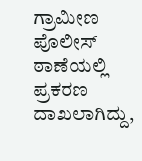ಗ್ರಾಮೀಣ ಪೊಲೀಸ್ ಠಾಣೆಯಲ್ಲಿ ಪ್ರಕರಣ ದಾಖಲಾಗಿದ್ದು,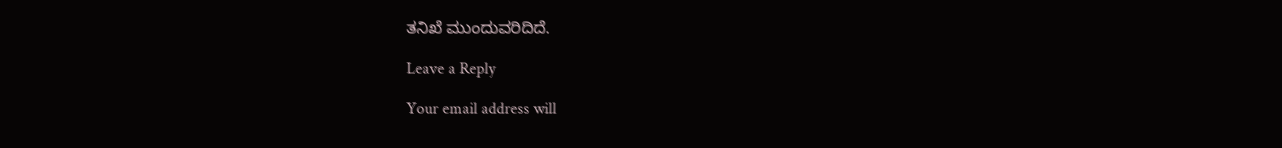ತನಿಖೆ ಮುಂದುವರಿದಿದೆ.

Leave a Reply

Your email address will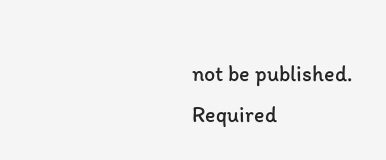not be published. Required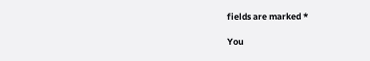fields are marked *

You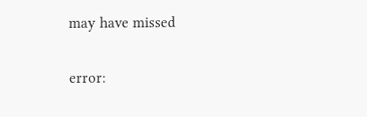may have missed

error: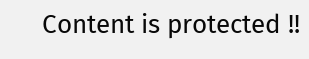Content is protected !!